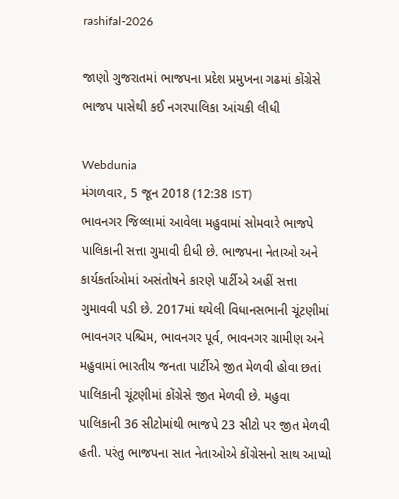rashifal-2026

જાણો ગુજરાતમાં ભાજપના પ્રદેશ પ્રમુખના ગઢમાં કોંગ્રેસે ભાજપ પાસેથી કઈ નગરપાલિકા આંચકી લીધી

Webdunia
મંગળવાર, 5 જૂન 2018 (12:38 IST)
ભાવનગર જિલ્લામાં આવેલા મહુવામાં સોમવારે ભાજપે પાલિકાની સત્તા ગુમાવી દીધી છે. ભાજપના નેતાઓ અને કાર્યકર્તાઓમાં અસંતોષને કારણે પાર્ટીએ અહીં સત્તા ગુમાવવી પડી છે. 2017માં થયેલી વિધાનસભાની ચૂંટણીમાં ભાવનગર પશ્ચિમ, ભાવનગર પૂર્વ, ભાવનગર ગ્રામીણ અને મહુવામાં ભારતીય જનતા પાર્ટીએ જીત મેળવી હોવા છતાં પાલિકાની ચૂંટણીમાં કોંગ્રેસે જીત મેળવી છે. મહુવા પાલિકાની 36 સીટોમાંથી ભાજપે 23 સીટો પર જીત મેળવી હતી. પરંતુ ભાજપના સાત નેતાઓએ કોંગ્રેસનો સાથ આપ્યો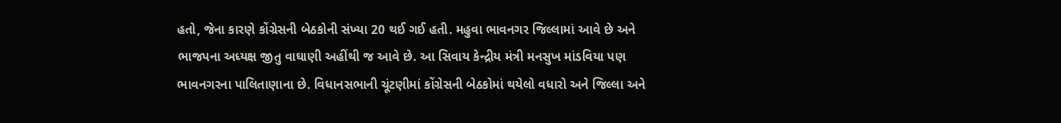હતો, જેના કારણે કોંગ્રેસની બેઠકોની સંખ્યા 20 થઈ ગઈ હતી. મહુવા ભાવનગર જિલ્લામાં આવે છે અને ભાજપના અધ્યક્ષ જીતુ વાઘાણી અહીંથી જ આવે છે. આ સિવાય કેન્દ્રીય મંત્રી મનસુખ માંડવિયા પણ ભાવનગરના પાલિતાણાના છે. વિધાનસભાની ચૂંટણીમાં કોંગ્રેસની બેઠકોમાં થયેલો વધારો અને જિલ્લા અને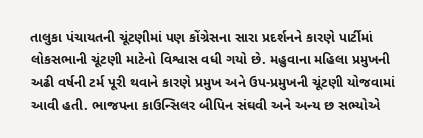તાલુકા પંચાયતની ચૂંટણીમાં પણ કોંગ્રેસના સારા પ્રદર્શનને કારણે પાર્ટીમાં લોકસભાની ચૂંટણી માટેનો વિશ્વાસ વધી ગયો છે. મહુવાના મહિલા પ્રમુખની અઢી વર્ષની ટર્મ પૂરી થવાને કારણે પ્રમુખ અને ઉપ-પ્રમુખની ચૂંટણી યોજવામાં આવી હતી. ભાજપના કાઉન્સિલર બીપિન સંઘવી અને અન્ય છ સભ્યોએ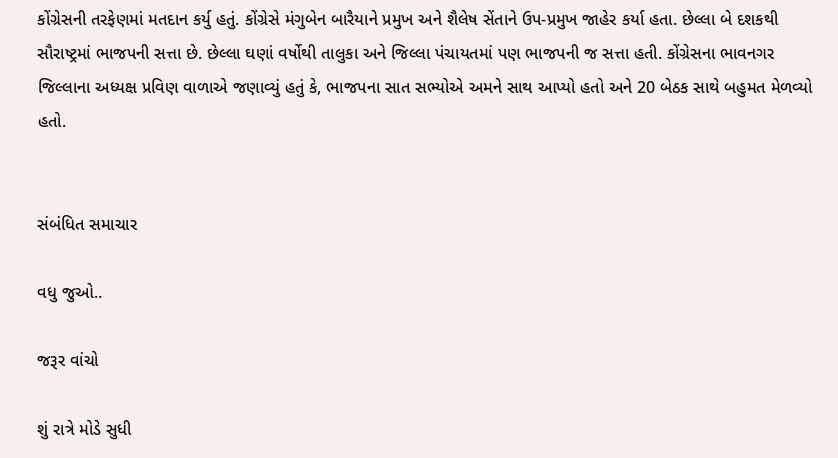કોંગ્રેસની તરફેણમાં મતદાન કર્યુ હતું. કોંગ્રેસે મંગુબેન બારૈયાને પ્રમુખ અને શૈલેષ સેંતાને ઉપ-પ્રમુખ જાહેર કર્યા હતા. છેલ્લા બે દશકથી સૌરાષ્ટ્રમાં ભાજપની સત્તા છે. છેલ્લા ઘણાં વર્ષોથી તાલુકા અને જિલ્લા પંચાયતમાં પણ ભાજપની જ સત્તા હતી. કોંગ્રેસના ભાવનગર જિલ્લાના અધ્યક્ષ પ્રવિણ વાળાએ જણાવ્યું હતું કે, ભાજપના સાત સભ્યોએ અમને સાથ આપ્યો હતો અને 20 બેઠક સાથે બહુમત મેળવ્યો હતો.


સંબંધિત સમાચાર

વધુ જુઓ..

જરૂર વાંચો

શું રાત્રે મોડે સુધી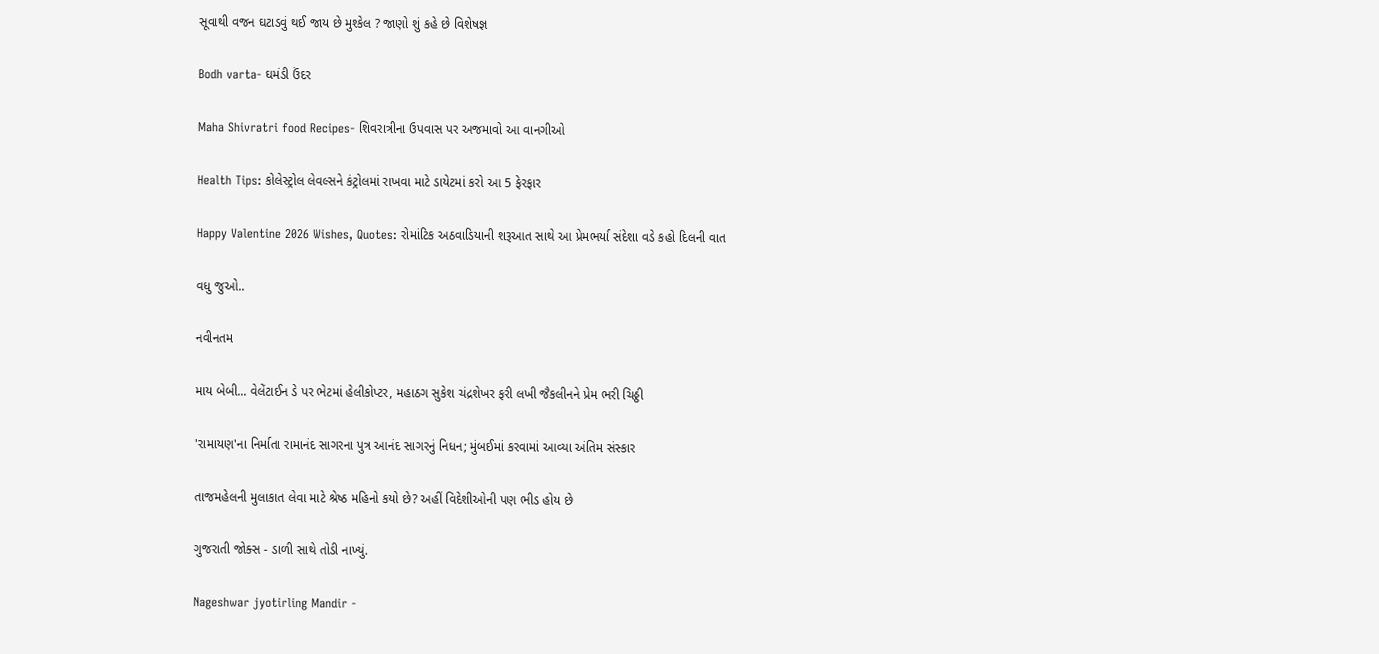સૂવાથી વજન ઘટાડવું થઈ જાય છે મુશ્કેલ ? જાણો શું કહે છે વિશેષજ્ઞ

Bodh varta- ઘમંડી ઉંદર

Maha Shivratri food Recipes- શિવરાત્રીના ઉપવાસ પર અજમાવો આ વાનગીઓ

Health Tips: કોલેસ્ટ્રોલ લેવલ્સને કંટ્રોલમાં રાખવા માટે ડાયેટમાં કરો આ 5 ફેરફાર

Happy Valentine 2026 Wishes, Quotes: રોમાંટિક અઠવાડિયાની શરૂઆત સાથે આ પ્રેમભર્યા સંદેશા વડે કહો દિલની વાત

વધુ જુઓ..

નવીનતમ

માય બેબી... વેલેંટાઈન ડે પર ભેટમાં હેલીકોપ્ટર, મહાઠગ સુકેશ ચંદ્રશેખર ફરી લખી જૈકલીનને પ્રેમ ભરી ચિઠ્ઠી

'રામાયણ'ના નિર્માતા રામાનંદ સાગરના પુત્ર આનંદ સાગરનું નિધન; મુંબઈમાં કરવામાં આવ્યા અંતિમ સંસ્કાર

તાજમહેલની મુલાકાત લેવા માટે શ્રેષ્ઠ મહિનો કયો છે? અહીં વિદેશીઓની પણ ભીડ હોય છે

ગુજરાતી જોક્સ - ડાળી સાથે તોડી નાખ્યું.

Nageshwar jyotirling Mandir -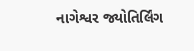નાગેશ્વર જ્યોતિર્લિંગ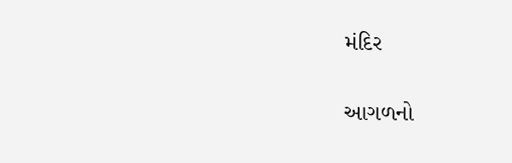મંદિર

આગળનો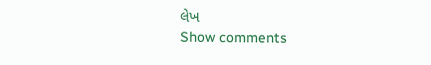લેખ
Show comments